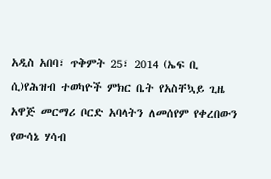አዲስ አበባ፣ ጥቅምት 25፣ 2014 (ኤፍ ቢ ሲ)የሕዝብ ተወካዮች ምክር ቤት የአስቸኳይ ጊዜ አዋጅ መርማሪ ቦርድ አባላትን ለመሰየም የቀረበውን የውሳኔ ሃሳብ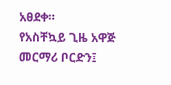አፀደቀ።
የአስቸኳይ ጊዜ አዋጅ መርማሪ ቦርድን፤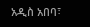አዲስ አበባ፣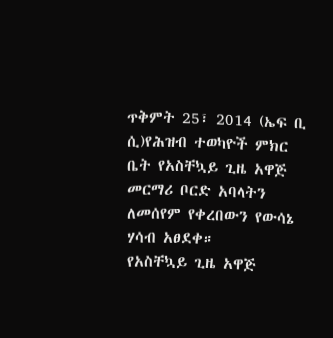ጥቅምት 25፣ 2014 (ኤፍ ቢ ሲ)የሕዝብ ተወካዮች ምክር ቤት የአስቸኳይ ጊዜ አዋጅ መርማሪ ቦርድ አባላትን ለመሰየም የቀረበውን የውሳኔ ሃሳብ አፀደቀ።
የአስቸኳይ ጊዜ አዋጅ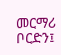መርማሪ ቦርድን፤